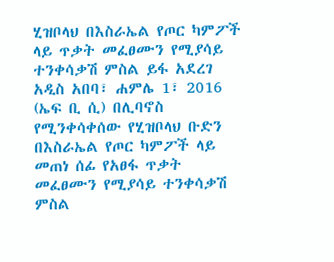ሂዝቦላህ በእስራኤል የጦር ካምፖች ላይ ጥቃት መፈፀሙን የሚያሳይ ተንቀሳቃሽ ምስል ይፋ አደረገ
አዲስ አበባ፣ ሐምሌ 1፣ 2016 (ኤፍ ቢ ሲ) በሊባኖስ የሚንቀሳቀሰው የሂዝቦላህ ቡድን በእስራኤል የጦር ካምፖች ላይ መጠነ ሰፊ የአፀፋ ጥቃት መፈፀሙን የሚያሳይ ተንቀሳቃሽ ምስል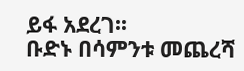ይፋ አደረገ፡፡
ቡድኑ በሳምንቱ መጨረሻ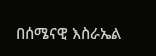በሰሜናዊ እስራኤል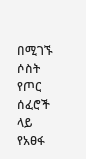በሚገኙ ሶስት የጦር ሰፈሮች ላይ የአፀፋ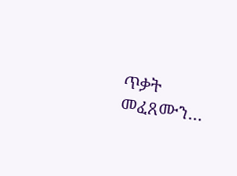ጥቃት መፈጸሙን…